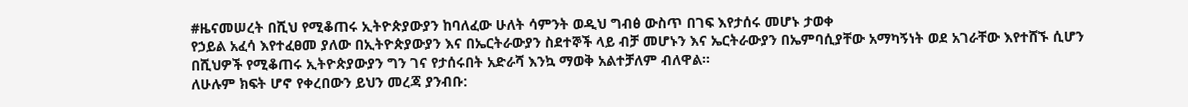#ዜናመሠረት በሺህ የሚቆጠሩ ኢትዮጵያውያን ከባለፈው ሁለት ሳምንት ወዲህ ግብፅ ውስጥ በገፍ እየታሰሩ መሆኑ ታወቀ
የኃይል አፈሳ እየተፈፀመ ያለው በኢትዮጵያውያን እና በኤርትራውያን ስደተኞች ላይ ብቻ መሆኑን እና ኤርትራውያን በኤምባሲያቸው አማካኝነት ወደ አገራቸው እየተሸኙ ሲሆን በሺህዎች የሚቆጠሩ ኢትዮጵያውያን ግን ገና የታሰሩበት አድራሻ እንኳ ማወቅ አልተቻለም ብለዋል።
ለሁሉም ክፍት ሆኖ የቀረበውን ይህን መረጃ ያንብቡ: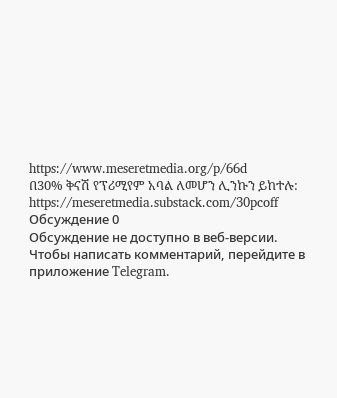https://www.meseretmedia.org/p/66d
በ30% ቅናሽ የፕሪሚየም አባል ለመሆን ሊንኩን ይከተሉ:
https://meseretmedia.substack.com/30pcoff
Обсуждение 0
Обсуждение не доступно в веб-версии. Чтобы написать комментарий, перейдите в приложение Telegram.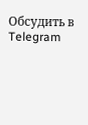Обсудить в Telegram